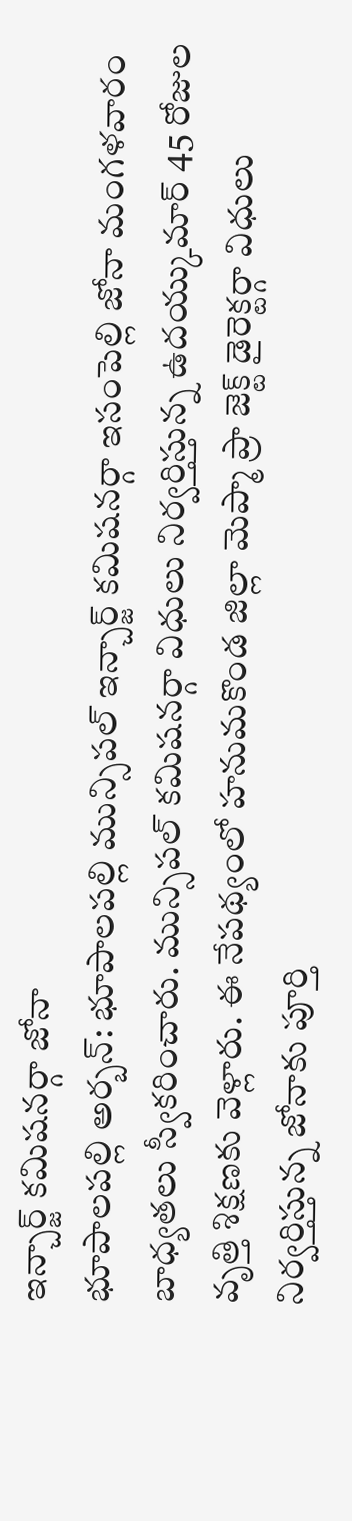ఇన్చార్జ్ కమిషనర్గా జోనా
భూపాలపల్లి అర్బన్: భూపాలపల్లి మున్సిపల్ ఇన్చార్జ్ కమిషనర్గా ఇసంపెల్లి జోనా మంగళవారం బాధ్యతలు స్వీకరించారు. మున్సిపల్ కమిషనర్గా విధులు నిర్వర్తిస్తున్న ఉదయ్కుమార్ 45 రోజుల వృత్తి శిక్షణకు వెళ్లారు. ఈ నేపథ్యంలో హనుమకొండ జిల్లా మెప్మా ప్రా జెక్ట్ డైరెక్టర్గా విధులు నిర్వర్తిస్తున్న జోనాకు పూర్తి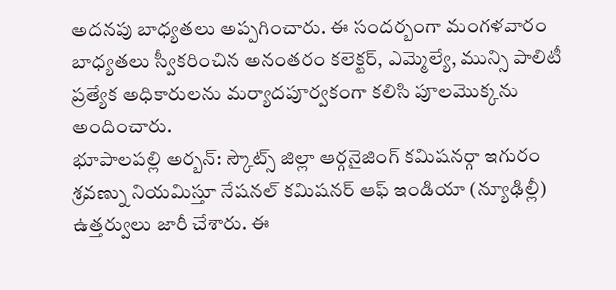అదనపు బాధ్యతలు అప్పగించారు. ఈ సందర్బంగా మంగళవారం బాధ్యతలు స్వీకరించిన అనంతరం కలెక్టర్, ఎమ్మెల్యే, మున్సి పాలిటీ ప్రత్యేక అధికారులను మర్యాదపూర్వకంగా కలిసి పూలమొక్కను అందించారు.
భూపాలపల్లి అర్బన్: స్కౌట్స్ జిల్లా ఆర్గనైజింగ్ కమిషనర్గా ఇగురం శ్రవణ్ను నియమిస్తూ నేషనల్ కమిషనర్ ఆఫ్ ఇండియా (న్యూఢిల్లీ) ఉత్తర్వులు జారీ చేశారు. ఈ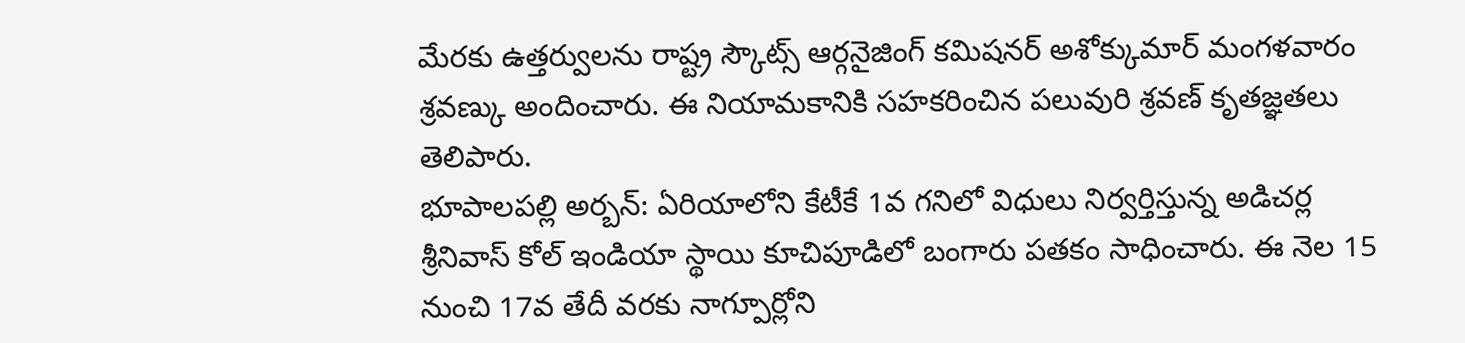మేరకు ఉత్తర్వులను రాష్ట్ర స్కౌట్స్ ఆర్గనైజింగ్ కమిషనర్ అశోక్కుమార్ మంగళవారం శ్రవణ్కు అందించారు. ఈ నియామకానికి సహకరించిన పలువురి శ్రవణ్ కృతజ్ఞతలు తెలిపారు.
భూపాలపల్లి అర్బన్: ఏరియాలోని కేటీకే 1వ గనిలో విధులు నిర్వర్తిస్తున్న అడిచర్ల శ్రీనివాస్ కోల్ ఇండియా స్థాయి కూచిపూడిలో బంగారు పతకం సాధించారు. ఈ నెల 15 నుంచి 17వ తేదీ వరకు నాగ్పూర్లోని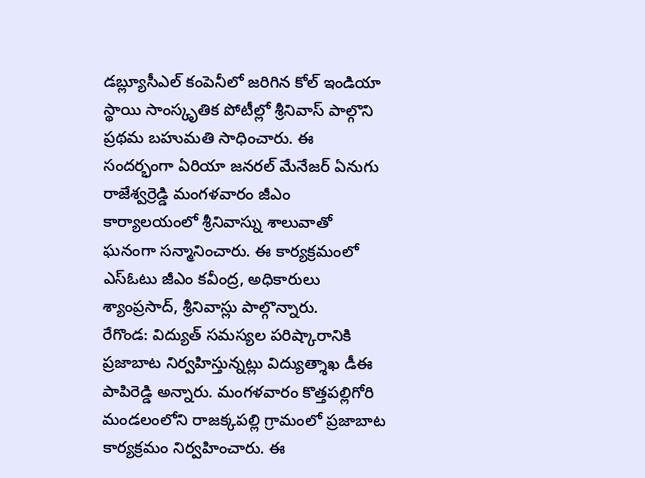డబ్ల్యూసీఎల్ కంపెనీలో జరిగిన కోల్ ఇండియా స్థాయి సాంస్కృతిక పోటీల్లో శ్రీనివాస్ పాల్గొని ప్రథమ బహుమతి సాధించారు. ఈ సందర్భంగా ఏరియా జనరల్ మేనేజర్ ఏనుగు రాజేశ్వర్రెడ్డి మంగళవారం జీఎం కార్యాలయంలో శ్రీనివాస్ను శాలువాతో ఘనంగా సన్మానించారు. ఈ కార్యక్రమంలో ఎస్ఓటు జీఎం కవీంద్ర, అధికారులు శ్యాంప్రసాద్, శ్రీనివాస్లు పాల్గొన్నారు.
రేగొండ: విద్యుత్ సమస్యల పరిష్కారానికి ప్రజాబాట నిర్వహిస్తున్నట్లు విద్యుత్శాఖ డీఈ పాపిరెడ్డి అన్నారు. మంగళవారం కొత్తపల్లిగోరి మండలంలోని రాజక్కపల్లి గ్రామంలో ప్రజాబాట కార్యక్రమం నిర్వహించారు. ఈ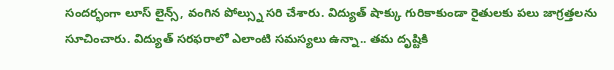సందర్భంగా లూస్ లైన్స్, వంగిన పోల్స్ను సరి చేశారు. విద్యుత్ షాక్కు గురికాకుండా రైతులకు పలు జాగ్రత్తలను సూచించారు. విద్యుత్ సరఫరాలో ఎలాంటి సమస్యలు ఉన్నా.. తమ దృష్టికి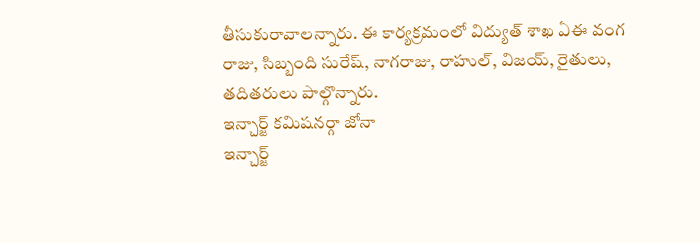తీసుకురావాలన్నారు. ఈ కార్యక్రమంలో విద్యుత్ శాఖ ఏఈ వంగ రాజు, సిబ్బంది సురేష్, నాగరాజు, రాహుల్, విజయ్, రైతులు, తదితరులు పాల్గొన్నారు.
ఇన్చార్జ్ కమిషనర్గా జోనా
ఇన్చార్జ్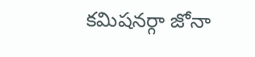కమిషనర్గా జోనా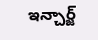ఇన్చార్జ్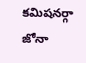కమిషనర్గా జోనా